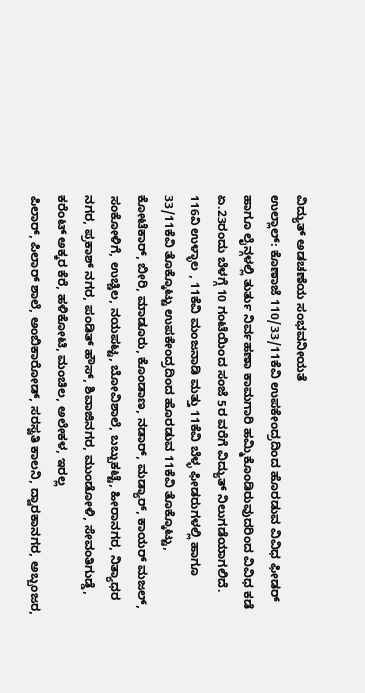ವಿದ್ಯುತ್ ಅಡಚಣೆಯ ಸಂಭವನೀಯತೆ
ಉಲ್ಲಾಲ್: ಕೊಣಾಜೆ 110/33/11ಕೆವಿ ಉಪಕೇಂದ್ರದಿಂದ ಹೊರಡುವ ವಿವಿಧ ಫೀಡರ್ ಹಾಗೂ ಲೈನ್ಗಳಲ್ಲಿ ತುರ್ತು ನಿರ್ವಹಣಾ ಕಾಮಗಾರಿ ಹಮ್ಮಿಕೊಂಡಿರುವುದರಿಂದ ವಿವಿಧ ಕಡೆ ಏ.23ರಂದು ಬೆಳಗ್ಗೆ 10 ಗಂಟೆಯಿಂದ ಸಂಜೆ 5ರ ವರೆಗೆ ವಿದ್ಯುತ್ ನಿಲುಗಡೆಯಾಗಲಿದೆ.
116వి ಉಳ್ಳಾಲ , 11ಕೆವಿ ಮಂಜನಾಡಿ ಮತ್ತು 11ಕೆವಿ ಬೆಳ್ಳ ಫೀಡರುಗಳಲ್ಲಿ ಹಾಗೂ 33/11ಕೆವಿ ತೊಕ್ಕೊಟ್ಟು ಉಪಕೇಂದ್ರದಿಂದ ಹೊರಡುವ 11ಕೆವಿ ತೊಕ್ಕೊಟ್ಟು,
ಕೋಟೆಕಾರ್, ಬೀರಿ, ಮಾಡೂರು, ಕೊಂಡಾಣ, ನಡಾರ್, ಮಡ್ಯಾರ್, ಕಾಯರ್ ಮಜಲ್, ಸಂಕೋಳಿಗೆ, ಉಚ್ಚಿಲ, ನಯಪಟ್ಟ, ಬೋವಿಶಾಲೆ, ಬಬ್ಬುಕಟ್ಟೆ, ಹೀರಾನಗರ, ನಿತ್ಯಾಧರ ನಗರ, ಪ್ರಕಾಶ್ ನಗರ, ಪಂಡಿತ್ ಹೌಸ್, ಶಿವಾಜಿನಗರ, ಮುಂಡೋಳಿ, ಸೇವಂತಿಗುಡ್ಡೆ,
ಕರೆಂಟ್ ಅಕ್ಕರ ಕೆರೆ, ಹಳಿಕೋಟಿ, ಮಂಚಿಲ, ಅಲೇಕಳ, ಇರಲ್ಲ
ಪಿಲಾರ್, ಪಿಲಾರ್ ಶಾಲೆ, ಅಂಬಿಕಾರೋಡ್, ಸರಸ್ವತಿ ಕಾಲನಿ, ದ್ವಾರಕಾನಗರ, ಅಬ್ಬಂಜರ,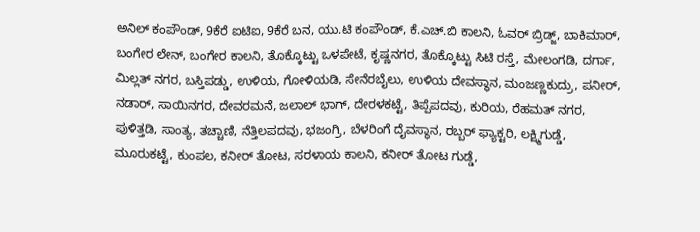ಅನಿಲ್ ಕಂಪೌಂಡ್, 9ಕೆರೆ ಐಟಿಐ, 9ಕೆರೆ ಬನ, ಯು.ಟಿ ಕಂಪೌಂಡ್, ಕೆ.ಎಚ್.ಬಿ ಕಾಲನಿ, ಓವರ್ ಬ್ರಿಡ್ಜ್, ಬಾಕಿಮಾರ್, ಬಂಗೇರ ಲೇನ್, ಬಂಗೇರ ಕಾಲನಿ, ತೊಕ್ಕೊಟ್ಟು ಒಳಪೇಟೆ, ಕೃಷ್ಣನಗರ, ತೊಕ್ಕೊಟ್ಟು ಸಿಟಿ ರಸ್ತೆ, ಮೇಲಂಗಡಿ, ದರ್ಗಾ, ಮಿಲ್ಲತ್ ನಗರ, ಬಸ್ತಿಪಡ್ಡು, ಉಳಿಯ, ಗೋಳಿಯಡಿ, ಸೇನೆರಬೈಲು, ಉಳಿಯ ದೇವಸ್ಥಾನ, ಮಂಜಣ್ಣಕುದ್ರು, ಪನೀರ್, ನಡಾರ್, ಸಾಯಿನಗರ, ದೇವರಮನೆ, ಜಲಾಲ್ ಭಾಗ್, ದೇರಳಕಟ್ಟೆ, ತಿಪ್ಪೆಪದವು, ಕುರಿಯ, ರೆಹಮತ್ ನಗರ, ಪುಳಿತ್ತಡಿ, ಸಾಂತ್ಯ, ತಚ್ಚಾಣಿ, ನೆತ್ತಿಲಪದವು, ಭಜಂಗ್ರಿ, ಬೆಳರಿಂಗೆ ದೈವಸ್ಥಾನ, ರಬ್ಬರ್ ಫ್ಯಾಕ್ಟರಿ, ಲಕ್ಷ್ಮಿಗುಡ್ಡೆ, ಮೂರುಕಟ್ಟೆ, ಕುಂಪಲ, ಕನೀರ್ ತೋಟ, ಸರಳಾಯ ಕಾಲನಿ, ಕನೀರ್ ತೋಟ ಗುಡ್ಡೆ,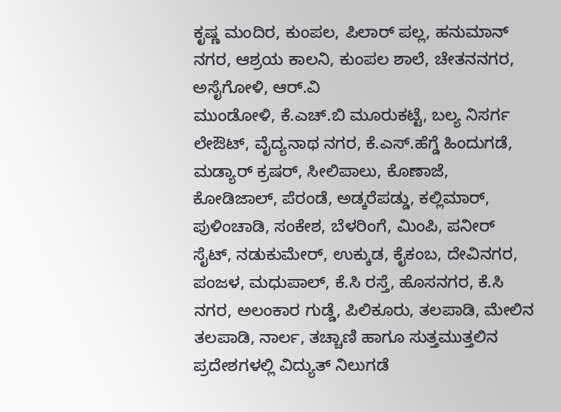ಕೃಷ್ಣ ಮಂದಿರ, ಕುಂಪಲ, ಪಿಲಾರ್ ಪಲ್ಲ, ಹನುಮಾನ್ ನಗರ, ಆಶ್ರಯ ಕಾಲನಿ, ಕುಂಪಲ ಶಾಲೆ, ಚೇತನನಗರ, ಅಸೈಗೋಳಿ, ಆರ್.ವಿ
ಮುಂಡೋಳಿ, ಕೆ.ಎಚ್.ಬಿ ಮೂರುಕಟ್ಟೆ, ಬಲ್ಯ ನಿಸರ್ಗ ಲೇಔಟ್, ವೈದ್ಯನಾಥ ನಗರ, ಕೆ.ಎಸ್.ಹೆಗ್ಡೆ ಹಿಂದುಗಡೆ, ಮಡ್ಯಾರ್ ಕ್ರಷರ್, ಸೀಲಿಪಾಲು, ಕೊಣಾಜೆ, ಕೋಡಿಜಾಲ್, ಪೆರಂಡೆ, ಅಡ್ಕರೆಪಡ್ಡು, ಕಲ್ಲಿಮಾರ್, ಪುಳಿಂಚಾಡಿ, ಸಂಕೇಶ, ಬೆಳರಿಂಗೆ, ಮಿಂಪಿ, ಪನೀರ್ ಸೈಟ್, ನಡುಕುಮೇರ್, ಉಕ್ಕುಡ, ಕೈಕಂಬ, ದೇವಿನಗರ, ಪಂಜಳ, ಮಧುಪಾಲ್, ಕೆ.ಸಿ ರಸ್ತೆ, ಹೊಸನಗರ, ಕೆ.ಸಿ ನಗರ, ಅಲಂಕಾರ ಗುಡ್ಡೆ, ಪಿಲಿಕೂರು, ತಲಪಾಡಿ, ಮೇಲಿನ ತಲಪಾಡಿ, ನಾರ್ಲ, ತಚ್ಚಾಣಿ ಹಾಗೂ ಸುತ್ತಮುತ್ತಲಿನ ಪ್ರದೇಶಗಳಲ್ಲಿ ವಿದ್ಯುತ್ ನಿಲುಗಡೆ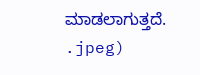ಮಾಡಲಾಗುತ್ತದೆ.
.jpeg)